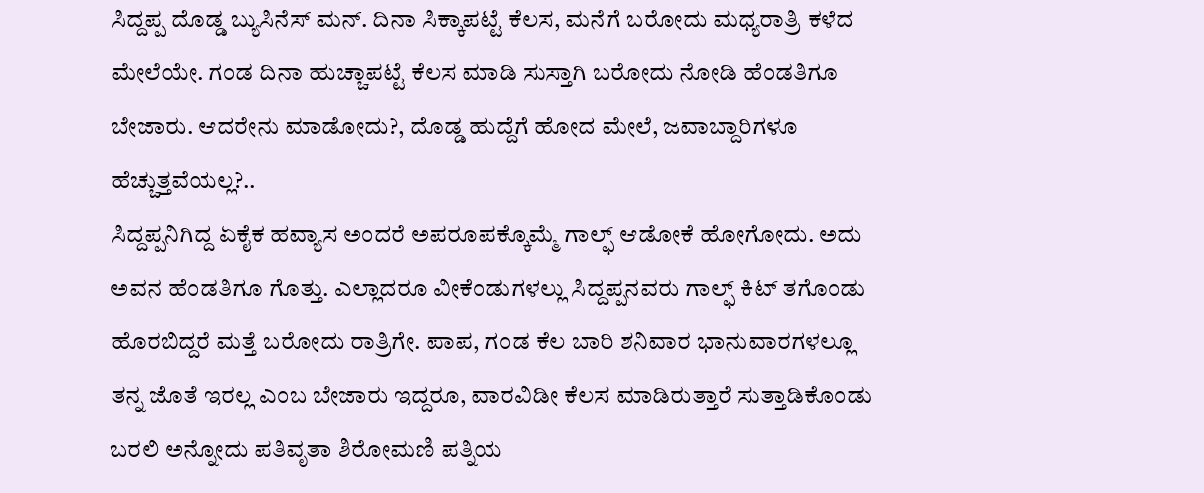ಸಿದ್ದಪ್ಪ ದೊಡ್ಡ ಬ್ಯುಸಿನೆಸ್ ಮನ್. ದಿನಾ ಸಿಕ್ಕಾಪಟ್ಟೆ ಕೆಲಸ, ಮನೆಗೆ ಬರೋದು ಮಧ್ಯರಾತ್ರಿ ಕಳೆದ ಮೇಲೆಯೇ. ಗಂಡ ದಿನಾ ಹುಚ್ಚಾಪಟ್ಟೆ ಕೆಲಸ ಮಾಡಿ ಸುಸ್ತಾಗಿ ಬರೋದು ನೋಡಿ ಹೆಂಡತಿಗೂ ಬೇಜಾರು. ಆದರೇನು ಮಾಡೋದು?, ದೊಡ್ಡ ಹುದ್ದೆಗೆ ಹೋದ ಮೇಲೆ, ಜವಾಬ್ದಾರಿಗಳೂ ಹೆಚ್ಚುತ್ತವೆಯಲ್ಲ?..
ಸಿದ್ದಪ್ಪನಿಗಿದ್ದ ಏಕೈಕ ಹವ್ಯಾಸ ಅಂದರೆ ಅಪರೂಪಕ್ಕೊಮ್ಮೆ ಗಾಲ್ಫ್ ಆಡೋಕೆ ಹೋಗೋದು. ಅದು ಅವನ ಹೆಂಡತಿಗೂ ಗೊತ್ತು. ಎಲ್ಲಾದರೂ ವೀಕೆಂಡುಗಳಲ್ಲು ಸಿದ್ದಪ್ಪನವರು ಗಾಲ್ಫ್ ಕಿಟ್ ತಗೊಂಡು ಹೊರಬಿದ್ದರೆ ಮತ್ತೆ ಬರೋದು ರಾತ್ರಿಗೇ. ಪಾಪ, ಗಂಡ ಕೆಲ ಬಾರಿ ಶನಿವಾರ ಭಾನುವಾರಗಳಲ್ಲೂ ತನ್ನ ಜೊತೆ ಇರಲ್ಲ ಎಂಬ ಬೇಜಾರು ಇದ್ದರೂ, ವಾರವಿಡೀ ಕೆಲಸ ಮಾಡಿರುತ್ತಾರೆ ಸುತ್ತಾಡಿಕೊಂಡು ಬರಲಿ ಅನ್ನೋದು ಪತಿವೃತಾ ಶಿರೋಮಣಿ ಪತ್ನಿಯ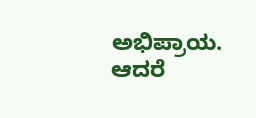ಅಭಿಪ್ರಾಯ.
ಆದರೆ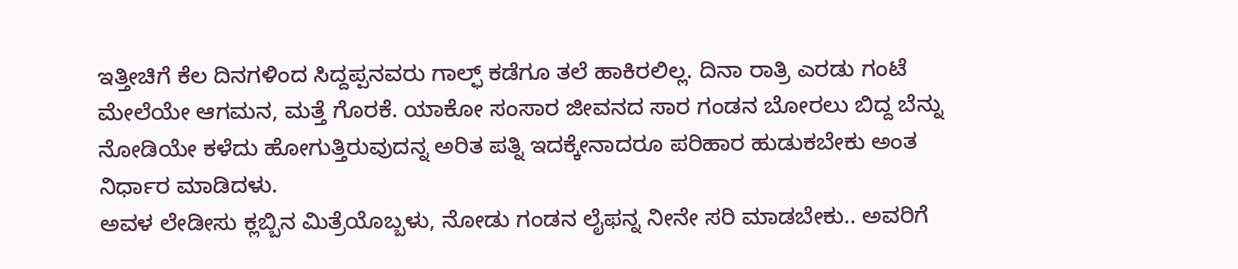ಇತ್ತೀಚಿಗೆ ಕೆಲ ದಿನಗಳಿಂದ ಸಿದ್ದಪ್ಪನವರು ಗಾಲ್ಫ್ ಕಡೆಗೂ ತಲೆ ಹಾಕಿರಲಿಲ್ಲ. ದಿನಾ ರಾತ್ರಿ ಎರಡು ಗಂಟೆ ಮೇಲೆಯೇ ಆಗಮನ, ಮತ್ತೆ ಗೊರಕೆ. ಯಾಕೋ ಸಂಸಾರ ಜೀವನದ ಸಾರ ಗಂಡನ ಬೋರಲು ಬಿದ್ದ ಬೆನ್ನು ನೋಡಿಯೇ ಕಳೆದು ಹೋಗುತ್ತಿರುವುದನ್ನ ಅರಿತ ಪತ್ನಿ ಇದಕ್ಕೇನಾದರೂ ಪರಿಹಾರ ಹುಡುಕಬೇಕು ಅಂತ ನಿರ್ಧಾರ ಮಾಡಿದಳು.
ಅವಳ ಲೇಡೀಸು ಕ್ಲಬ್ಬಿನ ಮಿತ್ರೆಯೊಬ್ಬಳು, ನೋಡು ಗಂಡನ ಲೈಫನ್ನ ನೀನೇ ಸರಿ ಮಾಡಬೇಕು.. ಅವರಿಗೆ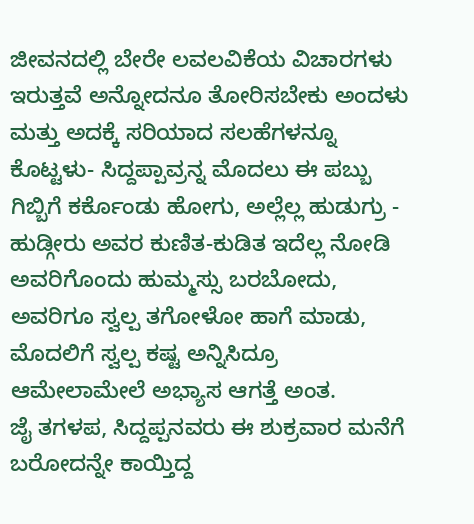ಜೀವನದಲ್ಲಿ ಬೇರೇ ಲವಲವಿಕೆಯ ವಿಚಾರಗಳು ಇರುತ್ತವೆ ಅನ್ನೋದನೂ ತೋರಿಸಬೇಕು ಅಂದಳು ಮತ್ತು ಅದಕ್ಕೆ ಸರಿಯಾದ ಸಲಹೆಗಳನ್ನೂ ಕೊಟ್ಟಳು- ಸಿದ್ದಪ್ಪಾವ್ರನ್ನ ಮೊದಲು ಈ ಪಬ್ಬು ಗಿಬ್ಬಿಗೆ ಕರ್ಕೊಂಡು ಹೋಗು, ಅಲ್ಲೆಲ್ಲ ಹುಡುಗ್ರು - ಹುಡ್ಗೀರು ಅವರ ಕುಣಿತ-ಕುಡಿತ ಇದೆಲ್ಲ ನೋಡಿ ಅವರಿಗೊಂದು ಹುಮ್ಮಸ್ಸು ಬರಬೋದು, ಅವರಿಗೂ ಸ್ವಲ್ಪ ತಗೋಳೋ ಹಾಗೆ ಮಾಡು, ಮೊದಲಿಗೆ ಸ್ವಲ್ಪ ಕಷ್ಟ ಅನ್ನಿಸಿದ್ರೂ ಆಮೇಲಾಮೇಲೆ ಅಭ್ಯಾಸ ಆಗತ್ತೆ ಅಂತ.
ಜೈ ತಗಳಪ, ಸಿದ್ದಪ್ಪನವರು ಈ ಶುಕ್ರವಾರ ಮನೆಗೆ ಬರೋದನ್ನೇ ಕಾಯ್ತಿದ್ದ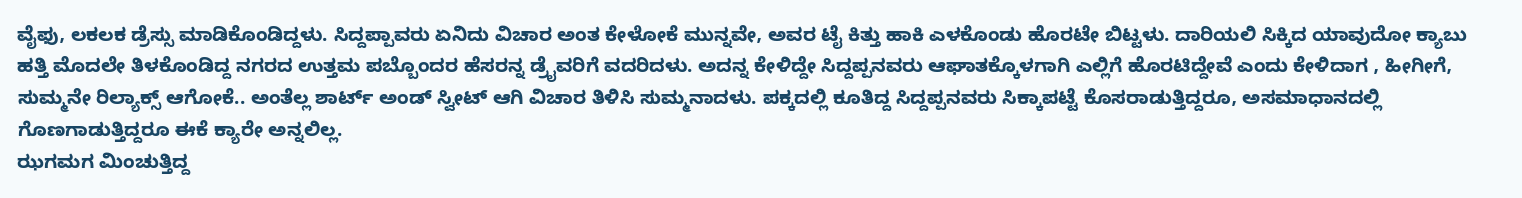ವೈಫು, ಲಕಲಕ ಡ್ರೆಸ್ಸು ಮಾಡಿಕೊಂಡಿದ್ದಳು. ಸಿದ್ದಪ್ಪಾವರು ಏನಿದು ವಿಚಾರ ಅಂತ ಕೇಳೋಕೆ ಮುನ್ನವೇ, ಅವರ ಟೈ ಕಿತ್ತು ಹಾಕಿ ಎಳಕೊಂಡು ಹೊರಟೇ ಬಿಟ್ಟಳು. ದಾರಿಯಲಿ ಸಿಕ್ಕಿದ ಯಾವುದೋ ಕ್ಯಾಬು ಹತ್ತಿ ಮೊದಲೇ ತಿಳಕೊಂಡಿದ್ದ ನಗರದ ಉತ್ತಮ ಪಬ್ಬೊಂದರ ಹೆಸರನ್ನ ಡ್ರೈವರಿಗೆ ವದರಿದಳು. ಅದನ್ನ ಕೇಳಿದ್ದೇ ಸಿದ್ದಪ್ಪನವರು ಆಘಾತಕ್ಕೊಳಗಾಗಿ ಎಲ್ಲಿಗೆ ಹೊರಟಿದ್ದೇವೆ ಎಂದು ಕೇಳಿದಾಗ , ಹೀಗೀಗೆ, ಸುಮ್ಮನೇ ರಿಲ್ಯಾಕ್ಸ್ ಆಗೋಕೆ.. ಅಂತೆಲ್ಲ ಶಾರ್ಟ್ ಅಂಡ್ ಸ್ವೀಟ್ ಆಗಿ ವಿಚಾರ ತಿಳಿಸಿ ಸುಮ್ಮನಾದಳು. ಪಕ್ಕದಲ್ಲಿ ಕೂತಿದ್ದ ಸಿದ್ದಪ್ಪನವರು ಸಿಕ್ಕಾಪಟ್ಟೆ ಕೊಸರಾಡುತ್ತಿದ್ದರೂ, ಅಸಮಾಧಾನದಲ್ಲಿ ಗೊಣಗಾಡುತ್ತಿದ್ದರೂ ಈಕೆ ಕ್ಯಾರೇ ಅನ್ನಲಿಲ್ಲ.
ಝಗಮಗ ಮಿಂಚುತ್ತಿದ್ದ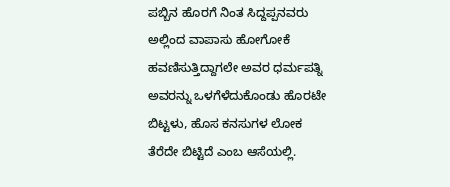ಪಬ್ಬಿನ ಹೊರಗೆ ನಿಂತ ಸಿದ್ದಪ್ಪನವರು ಅಲ್ಲಿಂದ ವಾಪಾಸು ಹೋಗೋಕೆ ಹವಣಿಸುತ್ತಿದ್ದಾಗಲೇ ಅವರ ಧರ್ಮಪತ್ನಿ ಅವರನ್ನು ಒಳಗೆಳೆದುಕೊಂಡು ಹೊರಟೇ ಬಿಟ್ಟಳು, ಹೊಸ ಕನಸುಗಳ ಲೋಕ ತೆರೆದೇ ಬಿಟ್ಟಿದೆ ಎಂಬ ಆಸೆಯಲ್ಲಿ.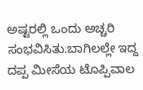ಅಷ್ಟರಲ್ಲಿ ಒಂದು ಅಚ್ಚರಿ ಸಂಭವಿಸಿತು.ಬಾಗಿಲಲ್ಲೇ ಇದ್ದ ದಪ್ಪ ಮೀಸೆಯ ಟೊಪ್ಪಿವಾಲ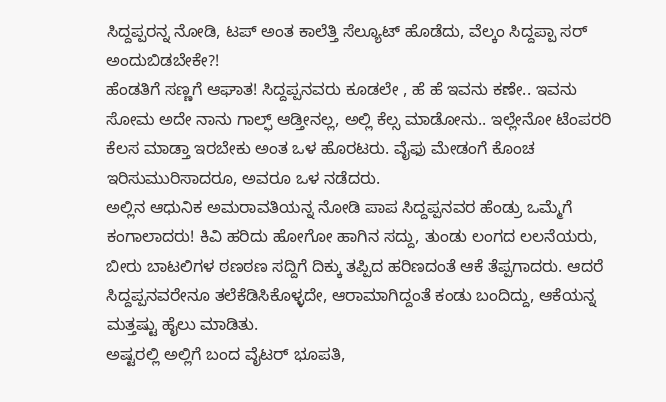ಸಿದ್ದಪ್ಪರನ್ನ ನೋಡಿ, ಟಪ್ ಅಂತ ಕಾಲೆತ್ತಿ ಸೆಲ್ಯೂಟ್ ಹೊಡೆದು, ವೆಲ್ಕಂ ಸಿದ್ದಪ್ಪಾ ಸರ್ ಅಂದುಬಿಡಬೇಕೇ?!
ಹೆಂಡತಿಗೆ ಸಣ್ಣಗೆ ಆಘಾತ! ಸಿದ್ದಪ್ಪನವರು ಕೂಡಲೇ , ಹೆ ಹೆ ಇವನು ಕಣೇ.. ಇವನು ಸೋಮ ಅದೇ ನಾನು ಗಾಲ್ಫ್ ಆಡ್ತೀನಲ್ಲ, ಅಲ್ಲಿ ಕೆಲ್ಸ ಮಾಡೋನು.. ಇಲ್ಲೇನೋ ಟೆಂಪರರಿ ಕೆಲಸ ಮಾಡ್ತಾ ಇರಬೇಕು ಅಂತ ಒಳ ಹೊರಟರು. ವೈಫು ಮೇಡಂಗೆ ಕೊಂಚ ಇರಿಸುಮುರಿಸಾದರೂ, ಅವರೂ ಒಳ ನಡೆದರು.
ಅಲ್ಲಿನ ಆಧುನಿಕ ಅಮರಾವತಿಯನ್ನ ನೋಡಿ ಪಾಪ ಸಿದ್ದಪ್ಪನವರ ಹೆಂಡ್ರು ಒಮ್ಮೆಗೆ ಕಂಗಾಲಾದರು! ಕಿವಿ ಹರಿದು ಹೋಗೋ ಹಾಗಿನ ಸದ್ದು, ತುಂಡು ಲಂಗದ ಲಲನೆಯರು, ಬೀರು ಬಾಟಲಿಗಳ ಠಣಠಣ ಸದ್ದಿಗೆ ದಿಕ್ಕು ತಪ್ಪಿದ ಹರಿಣದಂತೆ ಆಕೆ ತೆಪ್ಪಗಾದರು. ಆದರೆ ಸಿದ್ದಪ್ಪನವರೇನೂ ತಲೆಕೆಡಿಸಿಕೊಳ್ಳದೇ, ಆರಾಮಾಗಿದ್ದಂತೆ ಕಂಡು ಬಂದಿದ್ದು, ಆಕೆಯನ್ನ ಮತ್ತಷ್ಟು ಹೈಲು ಮಾಡಿತು.
ಅಷ್ಟರಲ್ಲಿ ಅಲ್ಲಿಗೆ ಬಂದ ವೈಟರ್ ಭೂಪತಿ,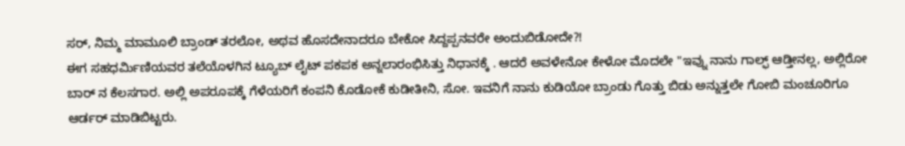ಸರ್, ನಿಮ್ಮ ಮಾಮೂಲಿ ಬ್ರಾಂಡ್ ತರಲೋ, ಅಥವ ಹೊಸದೇನಾದರೂ ಬೇಕೋ ಸಿದ್ದಪ್ಪನವರೇ ಅಂದುಬಿಡೋದೇ?!
ಈಗ ಸಹಧರ್ಮಿಣಿಯವರ ತಲೆಯೊಳಗಿನ ಟ್ಯೂಬ್ ಲೈಟ್ ಪಕಪಕ ಅನ್ನಲಾರಂಭಿಸಿತ್ತು ನಿಧಾನಕ್ಕೆ . ಆದರೆ ಅವಳೇನೋ ಕೇಳೋ ಮೊದಲೇ "ಇವ್ನು ನಾನು ಗಾಲ್ಫ್ ಆಡ್ತೀನಲ್ಲ, ಅಲ್ಲಿರೋ ಬಾರ್ ನ ಕೆಲಸಗಾರ. ಅಲ್ಲಿ ಅಪರೂಪಕ್ಕೆ ಗೆಳೆಯರಿಗೆ ಕಂಪನಿ ಕೊಡೋಕೆ ಕುಡೀತೀನಿ, ಸೋ. ಇವನಿಗೆ ನಾನು ಕುಡಿಯೋ ಬ್ರಾಂಡು ಗೊತ್ತು ಬಿಡು ಅನ್ನುತ್ತಲೇ ಗೋಬಿ ಮಂಚೂರಿಗೂ ಆರ್ಡರ್ ಮಾಡಿಬಿಟ್ಟರು.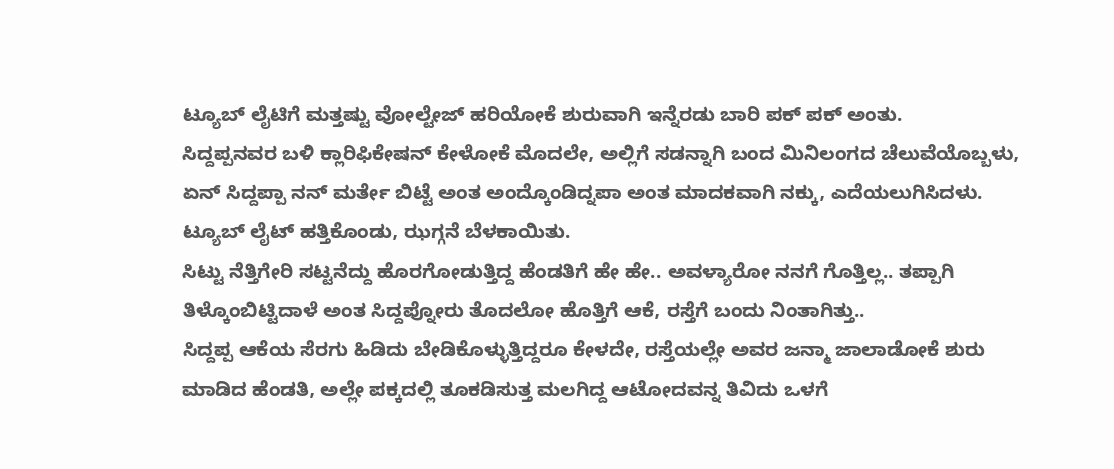ಟ್ಯೂಬ್ ಲೈಟಿಗೆ ಮತ್ತಷ್ಟು ವೋಲ್ಟೇಜ್ ಹರಿಯೋಕೆ ಶುರುವಾಗಿ ಇನ್ನೆರಡು ಬಾರಿ ಪಕ್ ಪಕ್ ಅಂತು.
ಸಿದ್ದಪ್ಪನವರ ಬಳಿ ಕ್ಲಾರಿಫಿಕೇಷನ್ ಕೇಳೋಕೆ ಮೊದಲೇ, ಅಲ್ಲಿಗೆ ಸಡನ್ನಾಗಿ ಬಂದ ಮಿನಿಲಂಗದ ಚೆಲುವೆಯೊಬ್ಬಳು, ಏನ್ ಸಿದ್ದಪ್ಪಾ ನನ್ ಮರ್ತೇ ಬಿಟ್ಟೆ ಅಂತ ಅಂದ್ಕೊಂಡಿದ್ನಪಾ ಅಂತ ಮಾದಕವಾಗಿ ನಕ್ಕು, ಎದೆಯಲುಗಿಸಿದಳು.
ಟ್ಯೂಬ್ ಲೈಟ್ ಹತ್ತಿಕೊಂಡು, ಝಗ್ಗನೆ ಬೆಳಕಾಯಿತು.
ಸಿಟ್ಟು ನೆತ್ತಿಗೇರಿ ಸಟ್ಟನೆದ್ದು ಹೊರಗೋಡುತ್ತಿದ್ದ ಹೆಂಡತಿಗೆ ಹೇ ಹೇ.. ಅವಳ್ಯಾರೋ ನನಗೆ ಗೊತ್ತಿಲ್ಲ.. ತಪ್ಪಾಗಿ ತಿಳ್ಕೊಂಬಿಟ್ಟಿದಾಳೆ ಅಂತ ಸಿದ್ದಪ್ನೋರು ತೊದಲೋ ಹೊತ್ತಿಗೆ ಆಕೆ, ರಸ್ತೆಗೆ ಬಂದು ನಿಂತಾಗಿತ್ತು..
ಸಿದ್ದಪ್ಪ ಆಕೆಯ ಸೆರಗು ಹಿಡಿದು ಬೇಡಿಕೊಳ್ಳುತ್ತಿದ್ದರೂ ಕೇಳದೇ, ರಸ್ತೆಯಲ್ಲೇ ಅವರ ಜನ್ಮಾ ಜಾಲಾಡೋಕೆ ಶುರು ಮಾಡಿದ ಹೆಂಡತಿ, ಅಲ್ಲೇ ಪಕ್ಕದಲ್ಲಿ ತೂಕಡಿಸುತ್ತ ಮಲಗಿದ್ದ ಆಟೋದವನ್ನ ತಿವಿದು ಒಳಗೆ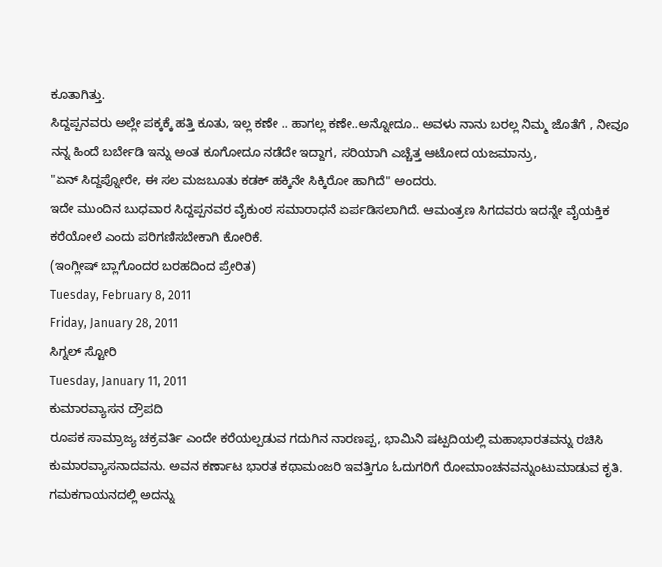ಕೂತಾಗಿತ್ತು.
ಸಿದ್ದಪ್ಪನವರು ಅಲ್ಲೇ ಪಕ್ಕಕ್ಕೆ ಹತ್ತಿ ಕೂತು, ಇಲ್ಲ ಕಣೇ .. ಹಾಗಲ್ಲ ಕಣೇ..ಅನ್ನೋದೂ.. ಅವಳು ನಾನು ಬರಲ್ಲ ನಿಮ್ಮ ಜೊತೆಗೆ , ನೀವೂ ನನ್ನ ಹಿಂದೆ ಬರ್ಬೇಡಿ ಇನ್ನು ಅಂತ ಕೂಗೋದೂ ನಡೆದೇ ಇದ್ದಾಗ, ಸರಿಯಾಗಿ ಎಚ್ಚೆತ್ತ ಆಟೋದ ಯಜಮಾನ್ರು,
"ಏನ್ ಸಿದ್ದಪ್ನೋರೇ, ಈ ಸಲ ಮಜಬೂತು ಕಡಕ್ ಹಕ್ಕಿನೇ ಸಿಕ್ಕಿರೋ ಹಾಗಿದೆ" ಅಂದರು.
ಇದೇ ಮುಂದಿನ ಬುಧವಾರ ಸಿದ್ದಪ್ಪನವರ ವೈಕುಂಠ ಸಮಾರಾಧನೆ ಏರ್ಪಡಿಸಲಾಗಿದೆ. ಆಮಂತ್ರಣ ಸಿಗದವರು ಇದನ್ನೇ ವೈಯಕ್ತಿಕ ಕರೆಯೋಲೆ ಎಂದು ಪರಿಗಣಿಸಬೇಕಾಗಿ ಕೋರಿಕೆ.
(ಇಂಗ್ಲೀಷ್ ಬ್ಲಾಗೊಂದರ ಬರಹದಿಂದ ಪ್ರೇರಿತ)
Tuesday, February 8, 2011
Friday, January 28, 2011
ಸಿಗ್ನಲ್ ಸ್ಟೋರಿ
Tuesday, January 11, 2011
ಕುಮಾರವ್ಯಾಸನ ದ್ರೌಪದಿ
ರೂಪಕ ಸಾಮ್ರಾಜ್ಯ ಚಕ್ರವರ್ತಿ ಎಂದೇ ಕರೆಯಲ್ಪಡುವ ಗದುಗಿನ ನಾರಣಪ್ಪ, ಭಾಮಿನಿ ಷಟ್ಪದಿಯಲ್ಲಿ ಮಹಾಭಾರತವನ್ನು ರಚಿಸಿ ಕುಮಾರವ್ಯಾಸನಾದವನು. ಅವನ ಕರ್ಣಾಟ ಭಾರತ ಕಥಾಮಂಜರಿ ಇವತ್ತಿಗೂ ಓದುಗರಿಗೆ ರೋಮಾಂಚನವನ್ನುಂಟುಮಾಡುವ ಕೃತಿ. ಗಮಕಗಾಯನದಲ್ಲಿ ಅದನ್ನು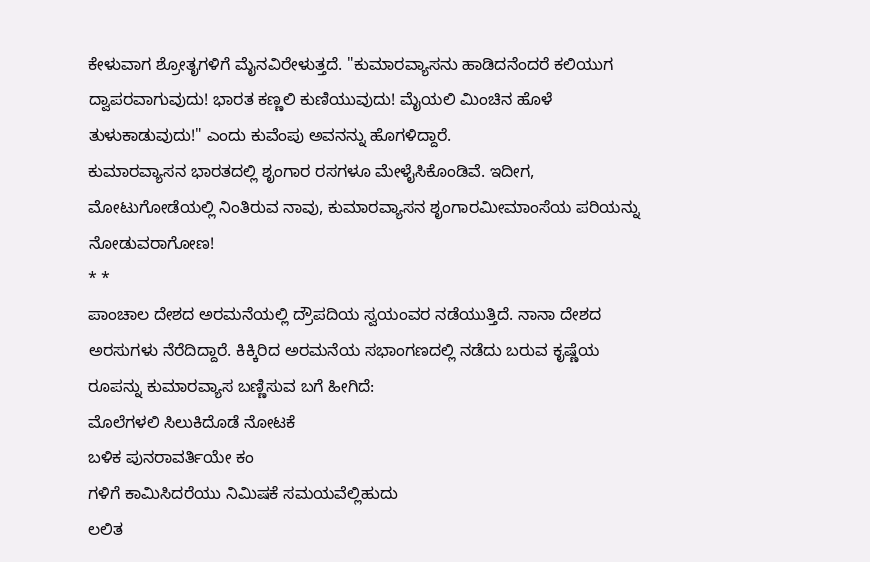ಕೇಳುವಾಗ ಶ್ರೋತೃಗಳಿಗೆ ಮೈನವಿರೇಳುತ್ತದೆ. "ಕುಮಾರವ್ಯಾಸನು ಹಾಡಿದನೆಂದರೆ ಕಲಿಯುಗ ದ್ವಾಪರವಾಗುವುದು! ಭಾರತ ಕಣ್ಣಲಿ ಕುಣಿಯುವುದು! ಮೈಯಲಿ ಮಿಂಚಿನ ಹೊಳೆ ತುಳುಕಾಡುವುದು!" ಎಂದು ಕುವೆಂಪು ಅವನನ್ನು ಹೊಗಳಿದ್ದಾರೆ.
ಕುಮಾರವ್ಯಾಸನ ಭಾರತದಲ್ಲಿ ಶೃಂಗಾರ ರಸಗಳೂ ಮೇಳೈಸಿಕೊಂಡಿವೆ. ಇದೀಗ, ಮೋಟುಗೋಡೆಯಲ್ಲಿ ನಿಂತಿರುವ ನಾವು, ಕುಮಾರವ್ಯಾಸನ ಶೃಂಗಾರಮೀಮಾಂಸೆಯ ಪರಿಯನ್ನು ನೋಡುವರಾಗೋಣ!
* *
ಪಾಂಚಾಲ ದೇಶದ ಅರಮನೆಯಲ್ಲಿ ದ್ರೌಪದಿಯ ಸ್ವಯಂವರ ನಡೆಯುತ್ತಿದೆ. ನಾನಾ ದೇಶದ ಅರಸುಗಳು ನೆರೆದಿದ್ದಾರೆ. ಕಿಕ್ಕಿರಿದ ಅರಮನೆಯ ಸಭಾಂಗಣದಲ್ಲಿ ನಡೆದು ಬರುವ ಕೃಷ್ಣೆಯ ರೂಪನ್ನು ಕುಮಾರವ್ಯಾಸ ಬಣ್ಣಿಸುವ ಬಗೆ ಹೀಗಿದೆ:
ಮೊಲೆಗಳಲಿ ಸಿಲುಕಿದೊಡೆ ನೋಟಕೆ
ಬಳಿಕ ಪುನರಾವರ್ತಿಯೇ ಕಂ
ಗಳಿಗೆ ಕಾಮಿಸಿದರೆಯು ನಿಮಿಷಕೆ ಸಮಯವೆಲ್ಲಿಹುದು
ಲಲಿತ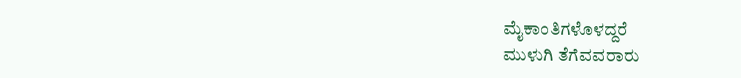ಮೈಕಾಂತಿಗಳೊಳದ್ದರೆ
ಮುಳುಗಿ ತೆಗೆವವರಾರು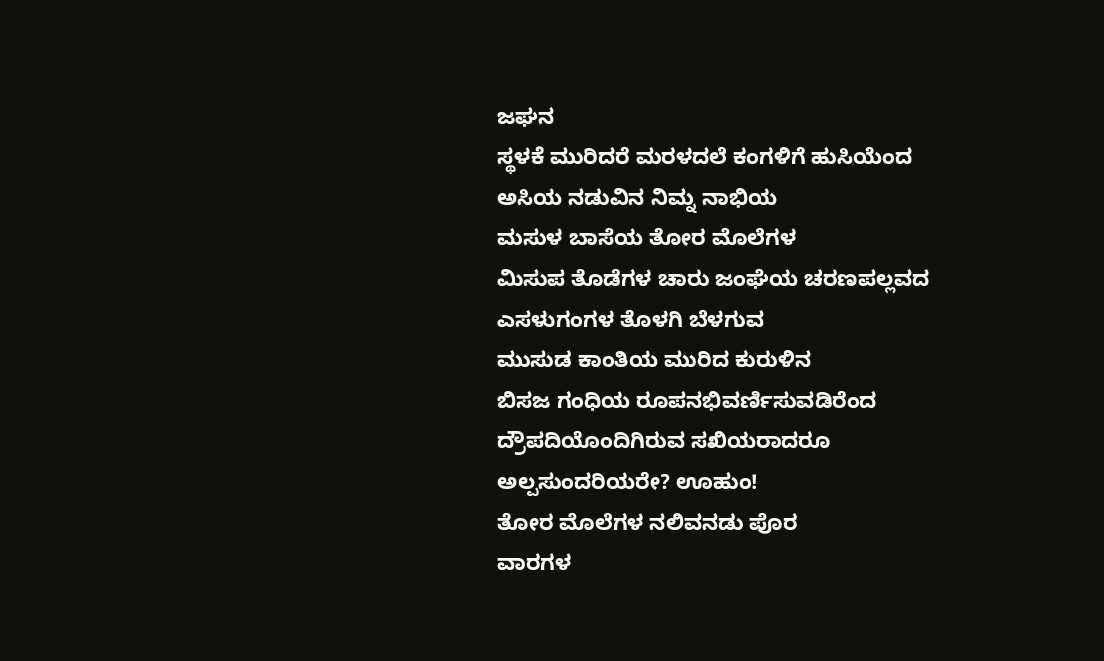ಜಘನ
ಸ್ಥಳಕೆ ಮುರಿದರೆ ಮರಳದಲೆ ಕಂಗಳಿಗೆ ಹುಸಿಯೆಂದ
ಅಸಿಯ ನಡುವಿನ ನಿಮ್ನ ನಾಭಿಯ
ಮಸುಳ ಬಾಸೆಯ ತೋರ ಮೊಲೆಗಳ
ಮಿಸುಪ ತೊಡೆಗಳ ಚಾರು ಜಂಘೆಯ ಚರಣಪಲ್ಲವದ
ಎಸಳುಗಂಗಳ ತೊಳಗಿ ಬೆಳಗುವ
ಮುಸುಡ ಕಾಂತಿಯ ಮುರಿದ ಕುರುಳಿನ
ಬಿಸಜ ಗಂಧಿಯ ರೂಪನಭಿವರ್ಣಿಸುವಡಿರೆಂದ
ದ್ರೌಪದಿಯೊಂದಿಗಿರುವ ಸಖಿಯರಾದರೂ ಅಲ್ಪಸುಂದರಿಯರೇ? ಊಹುಂ!
ತೋರ ಮೊಲೆಗಳ ನಲಿವನಡು ಪೊರ
ವಾರಗಳ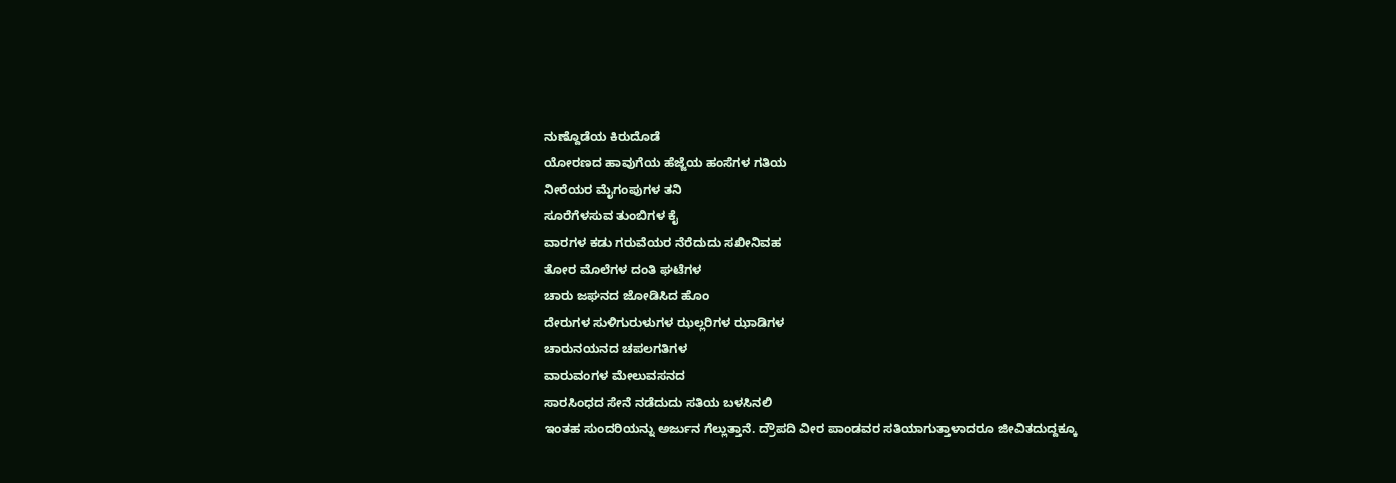ನುಣ್ದೊಡೆಯ ಕಿರುದೊಡೆ
ಯೋರಣದ ಹಾವುಗೆಯ ಹೆಜ್ಜೆಯ ಹಂಸೆಗಳ ಗತಿಯ
ನೀರೆಯರ ಮೈಗಂಪುಗಳ ತನಿ
ಸೂರೆಗೆಳಸುವ ತುಂಬಿಗಳ ಕೈ
ವಾರಗಳ ಕಡು ಗರುವೆಯರ ನೆರೆದುದು ಸಖೀನಿವಹ
ತೋರ ಮೊಲೆಗಳ ದಂತಿ ಘಟೆಗಳ
ಚಾರು ಜಘನದ ಜೋಡಿಸಿದ ಹೊಂ
ದೇರುಗಳ ಸುಳಿಗುರುಳುಗಳ ಝಲ್ಲರಿಗಳ ಝಾಡಿಗಳ
ಚಾರುನಯನದ ಚಪಲಗತಿಗಳ
ವಾರುವಂಗಳ ಮೇಲುವಸನದ
ಸಾರಸಿಂಧದ ಸೇನೆ ನಡೆದುದು ಸತಿಯ ಬಳಸಿನಲಿ
ಇಂತಹ ಸುಂದರಿಯನ್ನು ಅರ್ಜುನ ಗೆಲ್ಲುತ್ತಾನೆ. ದ್ರೌಪದಿ ವೀರ ಪಾಂಡವರ ಸತಿಯಾಗುತ್ತಾಳಾದರೂ ಜೀವಿತದುದ್ದಕ್ಕೂ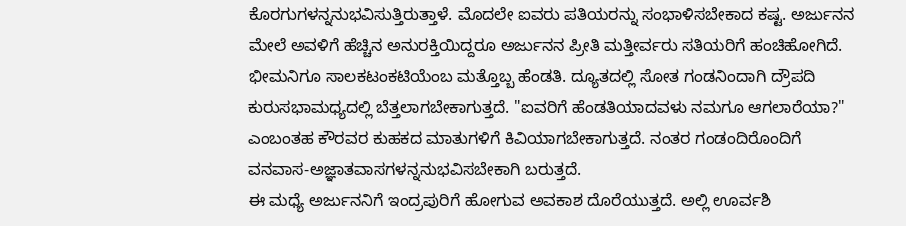ಕೊರಗುಗಳನ್ನನುಭವಿಸುತ್ತಿರುತ್ತಾಳೆ. ಮೊದಲೇ ಐವರು ಪತಿಯರನ್ನು ಸಂಭಾಳಿಸಬೇಕಾದ ಕಷ್ಟ. ಅರ್ಜುನನ ಮೇಲೆ ಅವಳಿಗೆ ಹೆಚ್ಚಿನ ಅನುರಕ್ತಿಯಿದ್ದರೂ ಅರ್ಜುನನ ಪ್ರೀತಿ ಮತ್ತೀರ್ವರು ಸತಿಯರಿಗೆ ಹಂಚಿಹೋಗಿದೆ. ಭೀಮನಿಗೂ ಸಾಲಕಟಂಕಟಿಯೆಂಬ ಮತ್ತೊಬ್ಬ ಹೆಂಡತಿ. ದ್ಯೂತದಲ್ಲಿ ಸೋತ ಗಂಡನಿಂದಾಗಿ ದ್ರೌಪದಿ ಕುರುಸಭಾಮಧ್ಯದಲ್ಲಿ ಬೆತ್ತಲಾಗಬೇಕಾಗುತ್ತದೆ. "ಐವರಿಗೆ ಹೆಂಡತಿಯಾದವಳು ನಮಗೂ ಆಗಲಾರೆಯಾ?" ಎಂಬಂತಹ ಕೌರವರ ಕುಹಕದ ಮಾತುಗಳಿಗೆ ಕಿವಿಯಾಗಬೇಕಾಗುತ್ತದೆ. ನಂತರ ಗಂಡಂದಿರೊಂದಿಗೆ ವನವಾಸ-ಅಜ್ಞಾತವಾಸಗಳನ್ನನುಭವಿಸಬೇಕಾಗಿ ಬರುತ್ತದೆ.
ಈ ಮಧ್ಯೆ ಅರ್ಜುನನಿಗೆ ಇಂದ್ರಪುರಿಗೆ ಹೋಗುವ ಅವಕಾಶ ದೊರೆಯುತ್ತದೆ. ಅಲ್ಲಿ ಊರ್ವಶಿ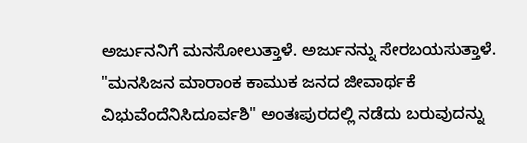ಅರ್ಜುನನಿಗೆ ಮನಸೋಲುತ್ತಾಳೆ. ಅರ್ಜುನನ್ನು ಸೇರಬಯಸುತ್ತಾಳೆ. "ಮನಸಿಜನ ಮಾರಾಂಕ ಕಾಮುಕ ಜನದ ಜೀವಾರ್ಥಕೆ ವಿಭುವೆಂದೆನಿಸಿದೂರ್ವಶಿ" ಅಂತಃಪುರದಲ್ಲಿ ನಡೆದು ಬರುವುದನ್ನು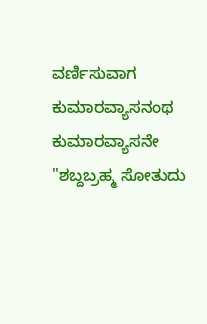ವರ್ಣಿಸುವಾಗ ಕುಮಾರವ್ಯಾಸನಂಥ ಕುಮಾರವ್ಯಾಸನೇ "ಶಬ್ದಬ್ರಹ್ಮ ಸೋತುದು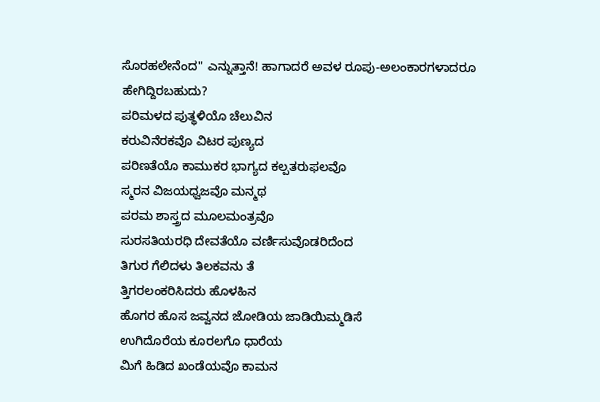ಸೊರಹಲೇನೆಂದ" ಎನ್ನುತ್ತಾನೆ! ಹಾಗಾದರೆ ಅವಳ ರೂಪು-ಅಲಂಕಾರಗಳಾದರೂ ಹೇಗಿದ್ದಿರಬಹುದು?
ಪರಿಮಳದ ಪುತ್ಥಳಿಯೊ ಚೆಲುವಿನ
ಕರುವಿನೆರಕವೊ ವಿಟರ ಪುಣ್ಯದ
ಪರಿಣತೆಯೊ ಕಾಮುಕರ ಭಾಗ್ಯದ ಕಲ್ಪತರುಫಲವೊ
ಸ್ಮರನ ವಿಜಯಧ್ವಜವೊ ಮನ್ಮಥ
ಪರಮ ಶಾಸ್ತ್ರದ ಮೂಲಮಂತ್ರವೊ
ಸುರಸತಿಯರಧಿ ದೇವತೆಯೊ ವರ್ಣಿಸುವೊಡರಿದೆಂದ
ತಿಗುರ ಗೆಲಿದಳು ತಿಲಕವನು ತೆ
ತ್ತಿಗರಲಂಕರಿಸಿದರು ಹೊಳಹಿನ
ಹೊಗರ ಹೊಸ ಜವ್ವನದ ಜೋಡಿಯ ಜಾಡಿಯಿಮ್ಮಡಿಸೆ
ಉಗಿದೊರೆಯ ಕೂರಲಗೊ ಧಾರೆಯ
ಮಿಗೆ ಹಿಡಿದ ಖಂಡೆಯವೊ ಕಾಮನ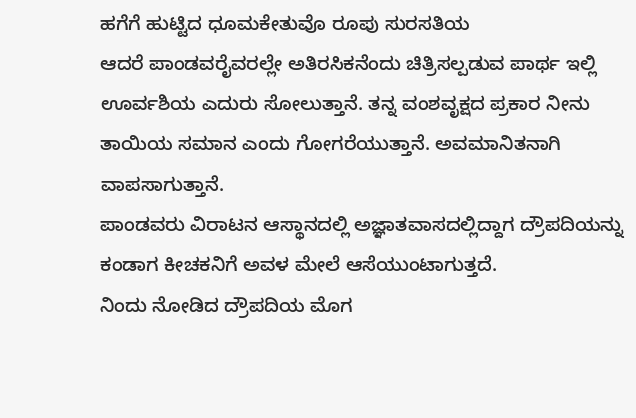ಹಗೆಗೆ ಹುಟ್ಟಿದ ಧೂಮಕೇತುವೊ ರೂಪು ಸುರಸತಿಯ
ಆದರೆ ಪಾಂಡವರೈವರಲ್ಲೇ ಅತಿರಸಿಕನೆಂದು ಚಿತ್ರಿಸಲ್ಪಡುವ ಪಾರ್ಥ ಇಲ್ಲಿ ಊರ್ವಶಿಯ ಎದುರು ಸೋಲುತ್ತಾನೆ. ತನ್ನ ವಂಶವೃಕ್ಷದ ಪ್ರಕಾರ ನೀನು ತಾಯಿಯ ಸಮಾನ ಎಂದು ಗೋಗರೆಯುತ್ತಾನೆ. ಅವಮಾನಿತನಾಗಿ ವಾಪಸಾಗುತ್ತಾನೆ.
ಪಾಂಡವರು ವಿರಾಟನ ಆಸ್ಥಾನದಲ್ಲಿ ಅಜ್ಞಾತವಾಸದಲ್ಲಿದ್ದಾಗ ದ್ರೌಪದಿಯನ್ನು ಕಂಡಾಗ ಕೀಚಕನಿಗೆ ಅವಳ ಮೇಲೆ ಆಸೆಯುಂಟಾಗುತ್ತದೆ.
ನಿಂದು ನೋಡಿದ ದ್ರೌಪದಿಯ ಮೊಗ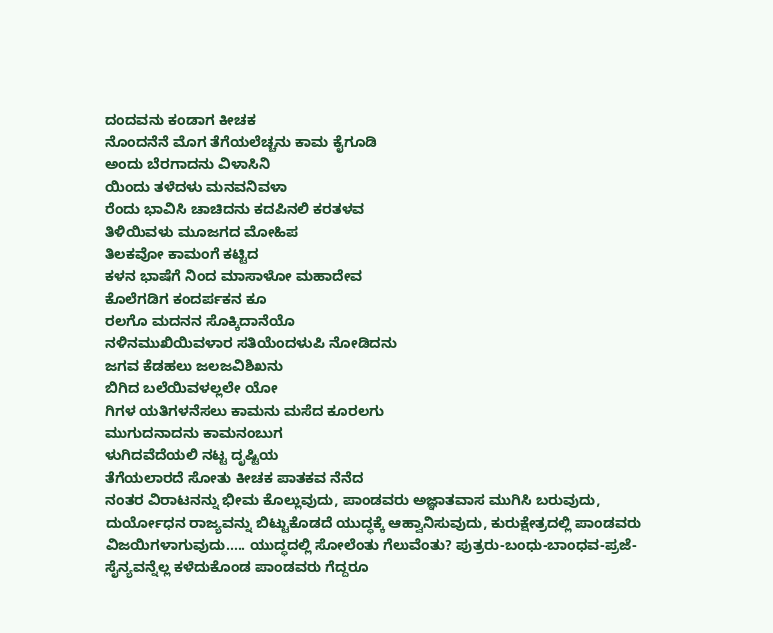ದಂದವನು ಕಂಡಾಗ ಕೀಚಕ
ನೊಂದನೆನೆ ಮೊಗ ತೆಗೆಯಲೆಚ್ಚನು ಕಾಮ ಕೈಗೂಡಿ
ಅಂದು ಬೆರಗಾದನು ವಿಳಾಸಿನಿ
ಯಿಂದು ತಳೆದಳು ಮನವನಿವಳಾ
ರೆಂದು ಭಾವಿಸಿ ಚಾಚಿದನು ಕದಪಿನಲಿ ಕರತಳವ
ತಿಳಿಯಿವಳು ಮೂಜಗದ ಮೋಹಿಪ
ತಿಲಕವೋ ಕಾಮಂಗೆ ಕಟ್ಟಿದ
ಕಳನ ಭಾಷೆಗೆ ನಿಂದ ಮಾಸಾಳೋ ಮಹಾದೇವ
ಕೊಲೆಗಡಿಗ ಕಂದರ್ಪಕನ ಕೂ
ರಲಗೊ ಮದನನ ಸೊಕ್ಕಿದಾನೆಯೊ
ನಳಿನಮುಖಿಯಿವಳಾರ ಸತಿಯೆಂದಳುಪಿ ನೋಡಿದನು
ಜಗವ ಕೆಡಹಲು ಜಲಜವಿಶಿಖನು
ಬಿಗಿದ ಬಲೆಯಿವಳಲ್ಲಲೇ ಯೋ
ಗಿಗಳ ಯತಿಗಳನೆಸಲು ಕಾಮನು ಮಸೆದ ಕೂರಲಗು
ಮುಗುದನಾದನು ಕಾಮನಂಬುಗ
ಳುಗಿದವೆದೆಯಲಿ ನಟ್ಟ ದೃಷ್ಟಿಯ
ತೆಗೆಯಲಾರದೆ ಸೋತು ಕೀಚಕ ಪಾತಕವ ನೆನೆದ
ನಂತರ ವಿರಾಟನನ್ನು ಭೀಮ ಕೊಲ್ಲುವುದು, ಪಾಂಡವರು ಅಜ್ಞಾತವಾಸ ಮುಗಿಸಿ ಬರುವುದು, ದುರ್ಯೋಧನ ರಾಜ್ಯವನ್ನು ಬಿಟ್ಟುಕೊಡದೆ ಯುದ್ಧಕ್ಕೆ ಆಹ್ವಾನಿಸುವುದು, ಕುರುಕ್ಷೇತ್ರದಲ್ಲಿ ಪಾಂಡವರು ವಿಜಯಿಗಳಾಗುವುದು..... ಯುದ್ಧದಲ್ಲಿ ಸೋಲೆಂತು ಗೆಲುವೆಂತು? ಪುತ್ರರು-ಬಂಧು-ಬಾಂಧವ-ಪ್ರಜೆ-ಸೈನ್ಯವನ್ನೆಲ್ಲ ಕಳೆದುಕೊಂಡ ಪಾಂಡವರು ಗೆದ್ದರೂ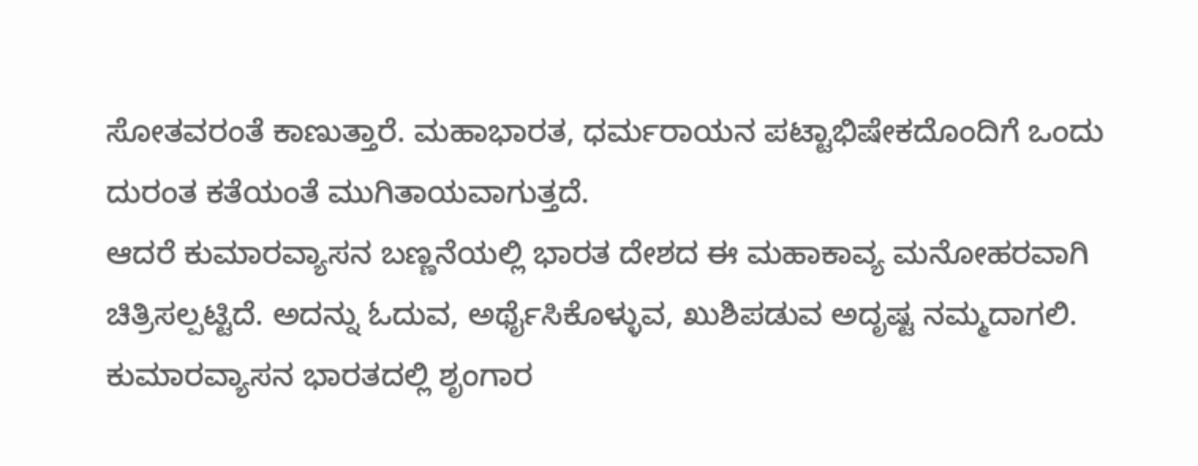ಸೋತವರಂತೆ ಕಾಣುತ್ತಾರೆ. ಮಹಾಭಾರತ, ಧರ್ಮರಾಯನ ಪಟ್ಟಾಭಿಷೇಕದೊಂದಿಗೆ ಒಂದು ದುರಂತ ಕತೆಯಂತೆ ಮುಗಿತಾಯವಾಗುತ್ತದೆ.
ಆದರೆ ಕುಮಾರವ್ಯಾಸನ ಬಣ್ಣನೆಯಲ್ಲಿ ಭಾರತ ದೇಶದ ಈ ಮಹಾಕಾವ್ಯ ಮನೋಹರವಾಗಿ ಚಿತ್ರಿಸಲ್ಪಟ್ಟಿದೆ. ಅದನ್ನು ಓದುವ, ಅರ್ಥೈಸಿಕೊಳ್ಳುವ, ಖುಶಿಪಡುವ ಅದೃಷ್ಟ ನಮ್ಮದಾಗಲಿ.
ಕುಮಾರವ್ಯಾಸನ ಭಾರತದಲ್ಲಿ ಶೃಂಗಾರ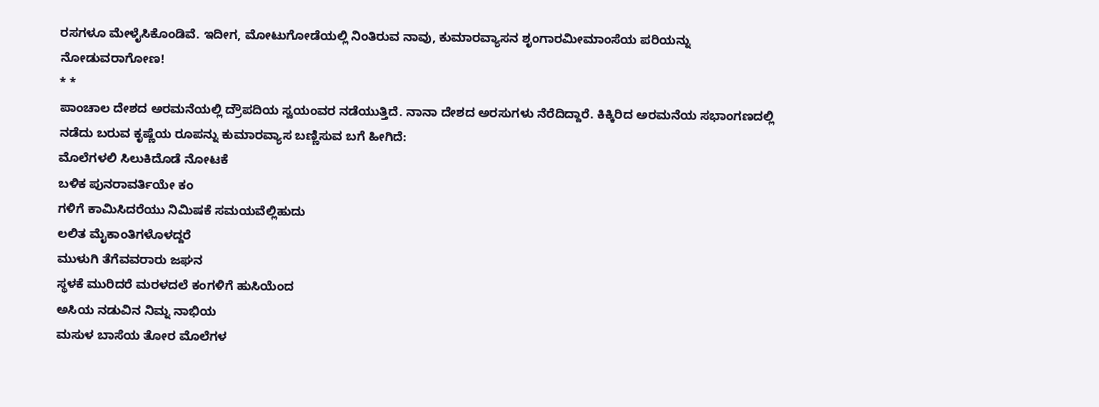ರಸಗಳೂ ಮೇಳೈಸಿಕೊಂಡಿವೆ. ಇದೀಗ, ಮೋಟುಗೋಡೆಯಲ್ಲಿ ನಿಂತಿರುವ ನಾವು, ಕುಮಾರವ್ಯಾಸನ ಶೃಂಗಾರಮೀಮಾಂಸೆಯ ಪರಿಯನ್ನು ನೋಡುವರಾಗೋಣ!
* *
ಪಾಂಚಾಲ ದೇಶದ ಅರಮನೆಯಲ್ಲಿ ದ್ರೌಪದಿಯ ಸ್ವಯಂವರ ನಡೆಯುತ್ತಿದೆ. ನಾನಾ ದೇಶದ ಅರಸುಗಳು ನೆರೆದಿದ್ದಾರೆ. ಕಿಕ್ಕಿರಿದ ಅರಮನೆಯ ಸಭಾಂಗಣದಲ್ಲಿ ನಡೆದು ಬರುವ ಕೃಷ್ಣೆಯ ರೂಪನ್ನು ಕುಮಾರವ್ಯಾಸ ಬಣ್ಣಿಸುವ ಬಗೆ ಹೀಗಿದೆ:
ಮೊಲೆಗಳಲಿ ಸಿಲುಕಿದೊಡೆ ನೋಟಕೆ
ಬಳಿಕ ಪುನರಾವರ್ತಿಯೇ ಕಂ
ಗಳಿಗೆ ಕಾಮಿಸಿದರೆಯು ನಿಮಿಷಕೆ ಸಮಯವೆಲ್ಲಿಹುದು
ಲಲಿತ ಮೈಕಾಂತಿಗಳೊಳದ್ದರೆ
ಮುಳುಗಿ ತೆಗೆವವರಾರು ಜಘನ
ಸ್ಥಳಕೆ ಮುರಿದರೆ ಮರಳದಲೆ ಕಂಗಳಿಗೆ ಹುಸಿಯೆಂದ
ಅಸಿಯ ನಡುವಿನ ನಿಮ್ನ ನಾಭಿಯ
ಮಸುಳ ಬಾಸೆಯ ತೋರ ಮೊಲೆಗಳ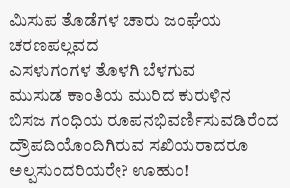ಮಿಸುಪ ತೊಡೆಗಳ ಚಾರು ಜಂಘೆಯ ಚರಣಪಲ್ಲವದ
ಎಸಳುಗಂಗಳ ತೊಳಗಿ ಬೆಳಗುವ
ಮುಸುಡ ಕಾಂತಿಯ ಮುರಿದ ಕುರುಳಿನ
ಬಿಸಜ ಗಂಧಿಯ ರೂಪನಭಿವರ್ಣಿಸುವಡಿರೆಂದ
ದ್ರೌಪದಿಯೊಂದಿಗಿರುವ ಸಖಿಯರಾದರೂ ಅಲ್ಪಸುಂದರಿಯರೇ? ಊಹುಂ!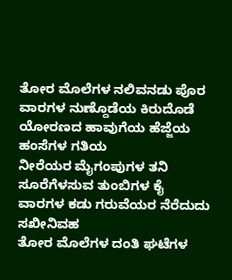ತೋರ ಮೊಲೆಗಳ ನಲಿವನಡು ಪೊರ
ವಾರಗಳ ನುಣ್ದೊಡೆಯ ಕಿರುದೊಡೆ
ಯೋರಣದ ಹಾವುಗೆಯ ಹೆಜ್ಜೆಯ ಹಂಸೆಗಳ ಗತಿಯ
ನೀರೆಯರ ಮೈಗಂಪುಗಳ ತನಿ
ಸೂರೆಗೆಳಸುವ ತುಂಬಿಗಳ ಕೈ
ವಾರಗಳ ಕಡು ಗರುವೆಯರ ನೆರೆದುದು ಸಖೀನಿವಹ
ತೋರ ಮೊಲೆಗಳ ದಂತಿ ಘಟೆಗಳ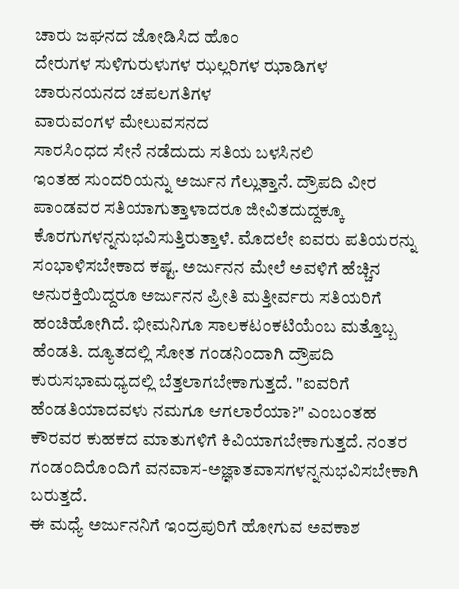ಚಾರು ಜಘನದ ಜೋಡಿಸಿದ ಹೊಂ
ದೇರುಗಳ ಸುಳಿಗುರುಳುಗಳ ಝಲ್ಲರಿಗಳ ಝಾಡಿಗಳ
ಚಾರುನಯನದ ಚಪಲಗತಿಗಳ
ವಾರುವಂಗಳ ಮೇಲುವಸನದ
ಸಾರಸಿಂಧದ ಸೇನೆ ನಡೆದುದು ಸತಿಯ ಬಳಸಿನಲಿ
ಇಂತಹ ಸುಂದರಿಯನ್ನು ಅರ್ಜುನ ಗೆಲ್ಲುತ್ತಾನೆ. ದ್ರೌಪದಿ ವೀರ ಪಾಂಡವರ ಸತಿಯಾಗುತ್ತಾಳಾದರೂ ಜೀವಿತದುದ್ದಕ್ಕೂ ಕೊರಗುಗಳನ್ನನುಭವಿಸುತ್ತಿರುತ್ತಾಳೆ. ಮೊದಲೇ ಐವರು ಪತಿಯರನ್ನು ಸಂಭಾಳಿಸಬೇಕಾದ ಕಷ್ಟ. ಅರ್ಜುನನ ಮೇಲೆ ಅವಳಿಗೆ ಹೆಚ್ಚಿನ ಅನುರಕ್ತಿಯಿದ್ದರೂ ಅರ್ಜುನನ ಪ್ರೀತಿ ಮತ್ತೀರ್ವರು ಸತಿಯರಿಗೆ ಹಂಚಿಹೋಗಿದೆ. ಭೀಮನಿಗೂ ಸಾಲಕಟಂಕಟಿಯೆಂಬ ಮತ್ತೊಬ್ಬ ಹೆಂಡತಿ. ದ್ಯೂತದಲ್ಲಿ ಸೋತ ಗಂಡನಿಂದಾಗಿ ದ್ರೌಪದಿ ಕುರುಸಭಾಮಧ್ಯದಲ್ಲಿ ಬೆತ್ತಲಾಗಬೇಕಾಗುತ್ತದೆ. "ಐವರಿಗೆ ಹೆಂಡತಿಯಾದವಳು ನಮಗೂ ಆಗಲಾರೆಯಾ?" ಎಂಬಂತಹ ಕೌರವರ ಕುಹಕದ ಮಾತುಗಳಿಗೆ ಕಿವಿಯಾಗಬೇಕಾಗುತ್ತದೆ. ನಂತರ ಗಂಡಂದಿರೊಂದಿಗೆ ವನವಾಸ-ಅಜ್ಞಾತವಾಸಗಳನ್ನನುಭವಿಸಬೇಕಾಗಿ ಬರುತ್ತದೆ.
ಈ ಮಧ್ಯೆ ಅರ್ಜುನನಿಗೆ ಇಂದ್ರಪುರಿಗೆ ಹೋಗುವ ಅವಕಾಶ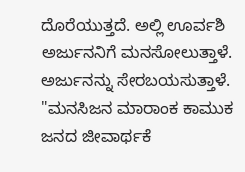ದೊರೆಯುತ್ತದೆ. ಅಲ್ಲಿ ಊರ್ವಶಿ ಅರ್ಜುನನಿಗೆ ಮನಸೋಲುತ್ತಾಳೆ. ಅರ್ಜುನನ್ನು ಸೇರಬಯಸುತ್ತಾಳೆ. "ಮನಸಿಜನ ಮಾರಾಂಕ ಕಾಮುಕ ಜನದ ಜೀವಾರ್ಥಕೆ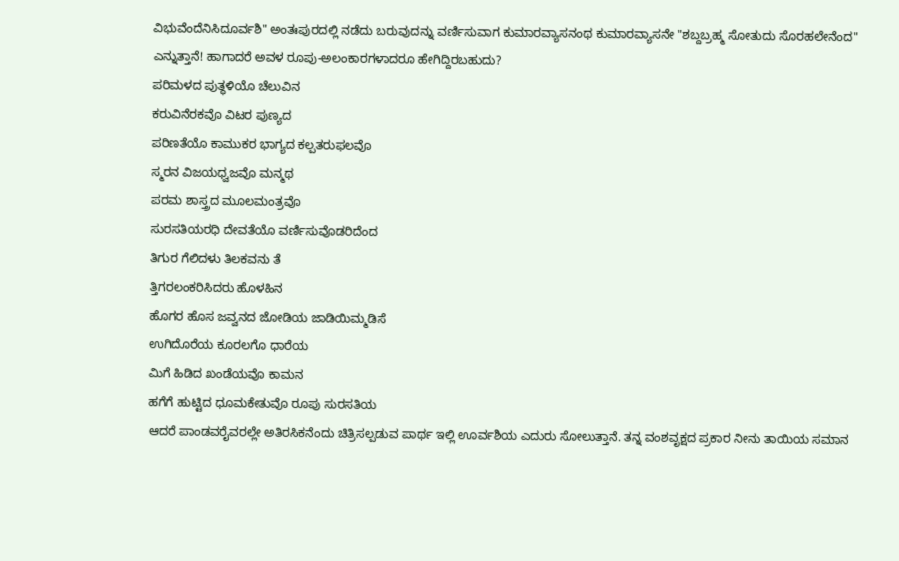ವಿಭುವೆಂದೆನಿಸಿದೂರ್ವಶಿ" ಅಂತಃಪುರದಲ್ಲಿ ನಡೆದು ಬರುವುದನ್ನು ವರ್ಣಿಸುವಾಗ ಕುಮಾರವ್ಯಾಸನಂಥ ಕುಮಾರವ್ಯಾಸನೇ "ಶಬ್ದಬ್ರಹ್ಮ ಸೋತುದು ಸೊರಹಲೇನೆಂದ" ಎನ್ನುತ್ತಾನೆ! ಹಾಗಾದರೆ ಅವಳ ರೂಪು-ಅಲಂಕಾರಗಳಾದರೂ ಹೇಗಿದ್ದಿರಬಹುದು?
ಪರಿಮಳದ ಪುತ್ಥಳಿಯೊ ಚೆಲುವಿನ
ಕರುವಿನೆರಕವೊ ವಿಟರ ಪುಣ್ಯದ
ಪರಿಣತೆಯೊ ಕಾಮುಕರ ಭಾಗ್ಯದ ಕಲ್ಪತರುಫಲವೊ
ಸ್ಮರನ ವಿಜಯಧ್ವಜವೊ ಮನ್ಮಥ
ಪರಮ ಶಾಸ್ತ್ರದ ಮೂಲಮಂತ್ರವೊ
ಸುರಸತಿಯರಧಿ ದೇವತೆಯೊ ವರ್ಣಿಸುವೊಡರಿದೆಂದ
ತಿಗುರ ಗೆಲಿದಳು ತಿಲಕವನು ತೆ
ತ್ತಿಗರಲಂಕರಿಸಿದರು ಹೊಳಹಿನ
ಹೊಗರ ಹೊಸ ಜವ್ವನದ ಜೋಡಿಯ ಜಾಡಿಯಿಮ್ಮಡಿಸೆ
ಉಗಿದೊರೆಯ ಕೂರಲಗೊ ಧಾರೆಯ
ಮಿಗೆ ಹಿಡಿದ ಖಂಡೆಯವೊ ಕಾಮನ
ಹಗೆಗೆ ಹುಟ್ಟಿದ ಧೂಮಕೇತುವೊ ರೂಪು ಸುರಸತಿಯ
ಆದರೆ ಪಾಂಡವರೈವರಲ್ಲೇ ಅತಿರಸಿಕನೆಂದು ಚಿತ್ರಿಸಲ್ಪಡುವ ಪಾರ್ಥ ಇಲ್ಲಿ ಊರ್ವಶಿಯ ಎದುರು ಸೋಲುತ್ತಾನೆ. ತನ್ನ ವಂಶವೃಕ್ಷದ ಪ್ರಕಾರ ನೀನು ತಾಯಿಯ ಸಮಾನ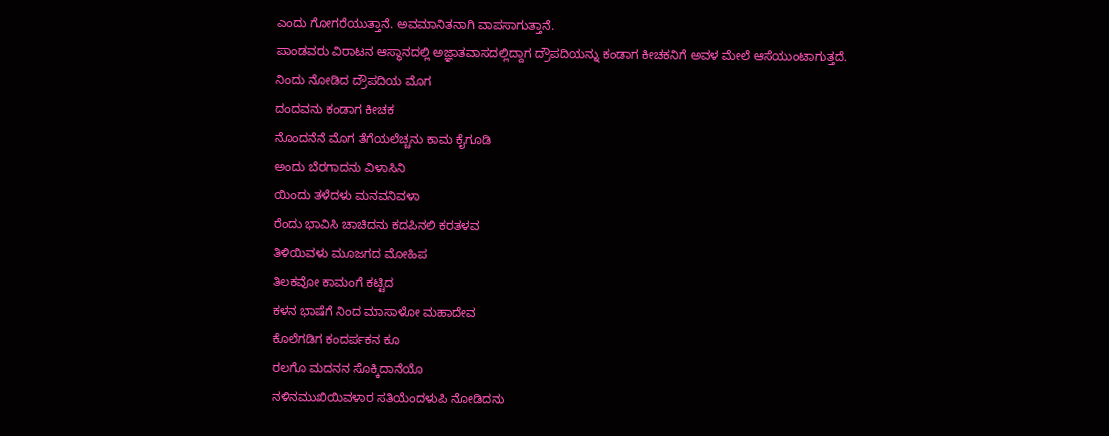ಎಂದು ಗೋಗರೆಯುತ್ತಾನೆ. ಅವಮಾನಿತನಾಗಿ ವಾಪಸಾಗುತ್ತಾನೆ.
ಪಾಂಡವರು ವಿರಾಟನ ಆಸ್ಥಾನದಲ್ಲಿ ಅಜ್ಞಾತವಾಸದಲ್ಲಿದ್ದಾಗ ದ್ರೌಪದಿಯನ್ನು ಕಂಡಾಗ ಕೀಚಕನಿಗೆ ಅವಳ ಮೇಲೆ ಆಸೆಯುಂಟಾಗುತ್ತದೆ.
ನಿಂದು ನೋಡಿದ ದ್ರೌಪದಿಯ ಮೊಗ
ದಂದವನು ಕಂಡಾಗ ಕೀಚಕ
ನೊಂದನೆನೆ ಮೊಗ ತೆಗೆಯಲೆಚ್ಚನು ಕಾಮ ಕೈಗೂಡಿ
ಅಂದು ಬೆರಗಾದನು ವಿಳಾಸಿನಿ
ಯಿಂದು ತಳೆದಳು ಮನವನಿವಳಾ
ರೆಂದು ಭಾವಿಸಿ ಚಾಚಿದನು ಕದಪಿನಲಿ ಕರತಳವ
ತಿಳಿಯಿವಳು ಮೂಜಗದ ಮೋಹಿಪ
ತಿಲಕವೋ ಕಾಮಂಗೆ ಕಟ್ಟಿದ
ಕಳನ ಭಾಷೆಗೆ ನಿಂದ ಮಾಸಾಳೋ ಮಹಾದೇವ
ಕೊಲೆಗಡಿಗ ಕಂದರ್ಪಕನ ಕೂ
ರಲಗೊ ಮದನನ ಸೊಕ್ಕಿದಾನೆಯೊ
ನಳಿನಮುಖಿಯಿವಳಾರ ಸತಿಯೆಂದಳುಪಿ ನೋಡಿದನು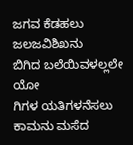ಜಗವ ಕೆಡಹಲು ಜಲಜವಿಶಿಖನು
ಬಿಗಿದ ಬಲೆಯಿವಳಲ್ಲಲೇ ಯೋ
ಗಿಗಳ ಯತಿಗಳನೆಸಲು ಕಾಮನು ಮಸೆದ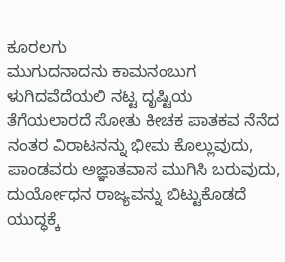ಕೂರಲಗು
ಮುಗುದನಾದನು ಕಾಮನಂಬುಗ
ಳುಗಿದವೆದೆಯಲಿ ನಟ್ಟ ದೃಷ್ಟಿಯ
ತೆಗೆಯಲಾರದೆ ಸೋತು ಕೀಚಕ ಪಾತಕವ ನೆನೆದ
ನಂತರ ವಿರಾಟನನ್ನು ಭೀಮ ಕೊಲ್ಲುವುದು, ಪಾಂಡವರು ಅಜ್ಞಾತವಾಸ ಮುಗಿಸಿ ಬರುವುದು, ದುರ್ಯೋಧನ ರಾಜ್ಯವನ್ನು ಬಿಟ್ಟುಕೊಡದೆ ಯುದ್ಧಕ್ಕೆ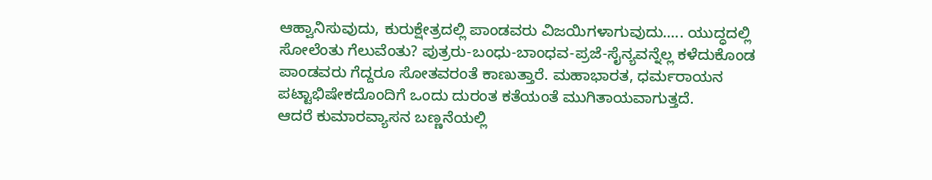ಆಹ್ವಾನಿಸುವುದು, ಕುರುಕ್ಷೇತ್ರದಲ್ಲಿ ಪಾಂಡವರು ವಿಜಯಿಗಳಾಗುವುದು..... ಯುದ್ಧದಲ್ಲಿ ಸೋಲೆಂತು ಗೆಲುವೆಂತು? ಪುತ್ರರು-ಬಂಧು-ಬಾಂಧವ-ಪ್ರಜೆ-ಸೈನ್ಯವನ್ನೆಲ್ಲ ಕಳೆದುಕೊಂಡ ಪಾಂಡವರು ಗೆದ್ದರೂ ಸೋತವರಂತೆ ಕಾಣುತ್ತಾರೆ. ಮಹಾಭಾರತ, ಧರ್ಮರಾಯನ ಪಟ್ಟಾಭಿಷೇಕದೊಂದಿಗೆ ಒಂದು ದುರಂತ ಕತೆಯಂತೆ ಮುಗಿತಾಯವಾಗುತ್ತದೆ.
ಆದರೆ ಕುಮಾರವ್ಯಾಸನ ಬಣ್ಣನೆಯಲ್ಲಿ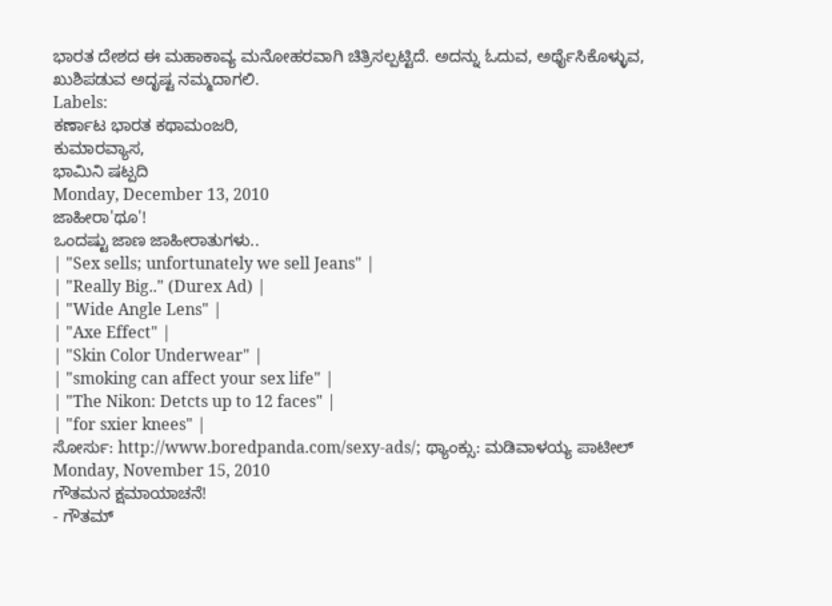ಭಾರತ ದೇಶದ ಈ ಮಹಾಕಾವ್ಯ ಮನೋಹರವಾಗಿ ಚಿತ್ರಿಸಲ್ಪಟ್ಟಿದೆ. ಅದನ್ನು ಓದುವ, ಅರ್ಥೈಸಿಕೊಳ್ಳುವ, ಖುಶಿಪಡುವ ಅದೃಷ್ಟ ನಮ್ಮದಾಗಲಿ.
Labels:
ಕರ್ಣಾಟ ಭಾರತ ಕಥಾಮಂಜರಿ,
ಕುಮಾರವ್ಯಾಸ,
ಭಾಮಿನಿ ಷಟ್ಪದಿ
Monday, December 13, 2010
ಜಾಹೀರಾ'ಥೂ'!
ಒಂದಷ್ಟು ಜಾಣ ಜಾಹೀರಾತುಗಳು..
| "Sex sells; unfortunately we sell Jeans" |
| "Really Big.." (Durex Ad) |
| "Wide Angle Lens" |
| "Axe Effect" |
| "Skin Color Underwear" |
| "smoking can affect your sex life" |
| "The Nikon: Detcts up to 12 faces" |
| "for sxier knees" |
ಸೋರ್ಸು: http://www.boredpanda.com/sexy-ads/; ಥ್ಯಾಂಕ್ಸು: ಮಡಿವಾಳಯ್ಯ ಪಾಟೀಲ್
Monday, November 15, 2010
ಗೌತಮನ ಕ್ಷಮಾಯಾಚನೆ!
- ಗೌತಮ್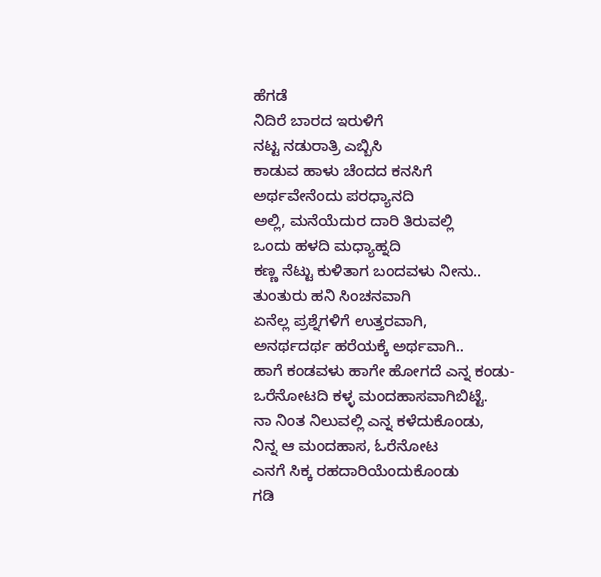ಹೆಗಡೆ
ನಿದಿರೆ ಬಾರದ ಇರುಳಿಗೆ
ನಟ್ಟ ನಡುರಾತ್ರಿ ಎಬ್ಬಿಸಿ
ಕಾಡುವ ಹಾಳು ಚೆಂದದ ಕನಸಿಗೆ
ಅರ್ಥವೇನೆಂದು ಪರಧ್ಯಾನದಿ
ಅಲ್ಲಿ, ಮನೆಯೆದುರ ದಾರಿ ತಿರುವಲ್ಲಿ
ಒಂದು ಹಳದಿ ಮಧ್ಯಾಹ್ನದಿ
ಕಣ್ಣ ನೆಟ್ಟು ಕುಳಿತಾಗ ಬಂದವಳು ನೀನು..
ತುಂತುರು ಹನಿ ಸಿಂಚನವಾಗಿ
ಏನೆಲ್ಲ ಪ್ರಶ್ನೆಗಳಿಗೆ ಉತ್ತರವಾಗಿ,
ಅನರ್ಥದರ್ಥ ಹರೆಯಕ್ಕೆ ಅರ್ಥವಾಗಿ..
ಹಾಗೆ ಕಂಡವಳು ಹಾಗೇ ಹೋಗದೆ ಎನ್ನ ಕಂಡು-
ಒರೆನೋಟದಿ ಕಳ್ಳ ಮಂದಹಾಸವಾಗಿಬಿಟ್ಟೆ.
ನಾ ನಿಂತ ನಿಲುವಲ್ಲಿ ಎನ್ನ ಕಳೆದುಕೊಂಡು,
ನಿನ್ನ ಆ ಮಂದಹಾಸ, ಓರೆನೋಟ
ಎನಗೆ ಸಿಕ್ಕ ರಹದಾರಿಯೆಂದುಕೊಂಡು
ಗಡಿ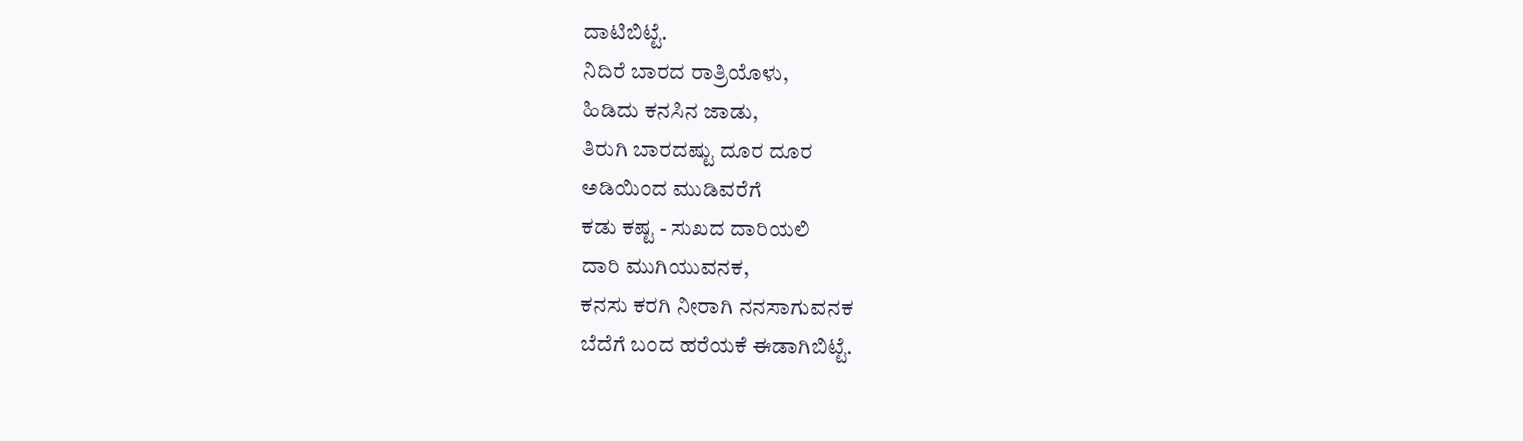ದಾಟಿಬಿಟ್ಟೆ.
ನಿದಿರೆ ಬಾರದ ರಾತ್ರಿಯೊಳು,
ಹಿಡಿದು ಕನಸಿನ ಜಾಡು,
ತಿರುಗಿ ಬಾರದಷ್ಟು ದೂರ ದೂರ
ಅಡಿಯಿಂದ ಮುಡಿವರೆಗೆ
ಕಡು ಕಷ್ಟ - ಸುಖದ ದಾರಿಯಲಿ
ದಾರಿ ಮುಗಿಯುವನಕ,
ಕನಸು ಕರಗಿ ನೀರಾಗಿ ನನಸಾಗುವನಕ
ಬೆದೆಗೆ ಬಂದ ಹರೆಯಕೆ ಈಡಾಗಿಬಿಟ್ಟೆ.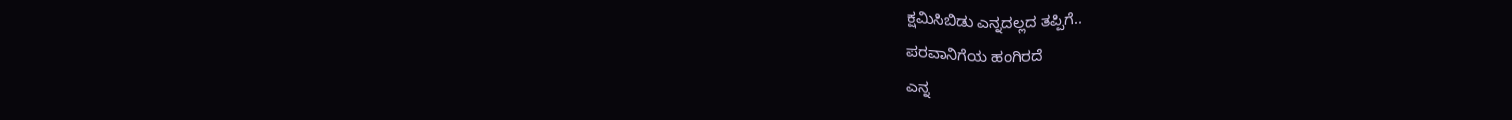ಕ್ಷಮಿಸಿಬಿಡು ಎನ್ನದಲ್ಲದ ತಪ್ಪಿಗೆ..
ಪರವಾನಿಗೆಯ ಹಂಗಿರದೆ
ಎನ್ನ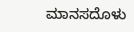ಮಾನಸದೊಳು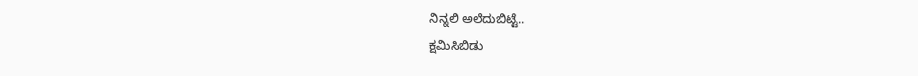ನಿನ್ನಲಿ ಅಲೆದುಬಿಟ್ಟೆ..
ಕ್ಷಮಿಸಿಬಿಡು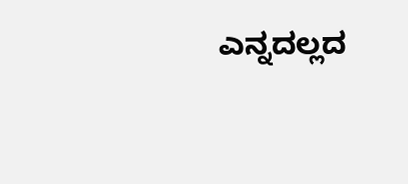ಎನ್ನದಲ್ಲದ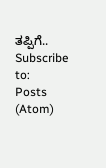ತಪ್ಪಿಗೆ..
Subscribe to:
Posts (Atom)